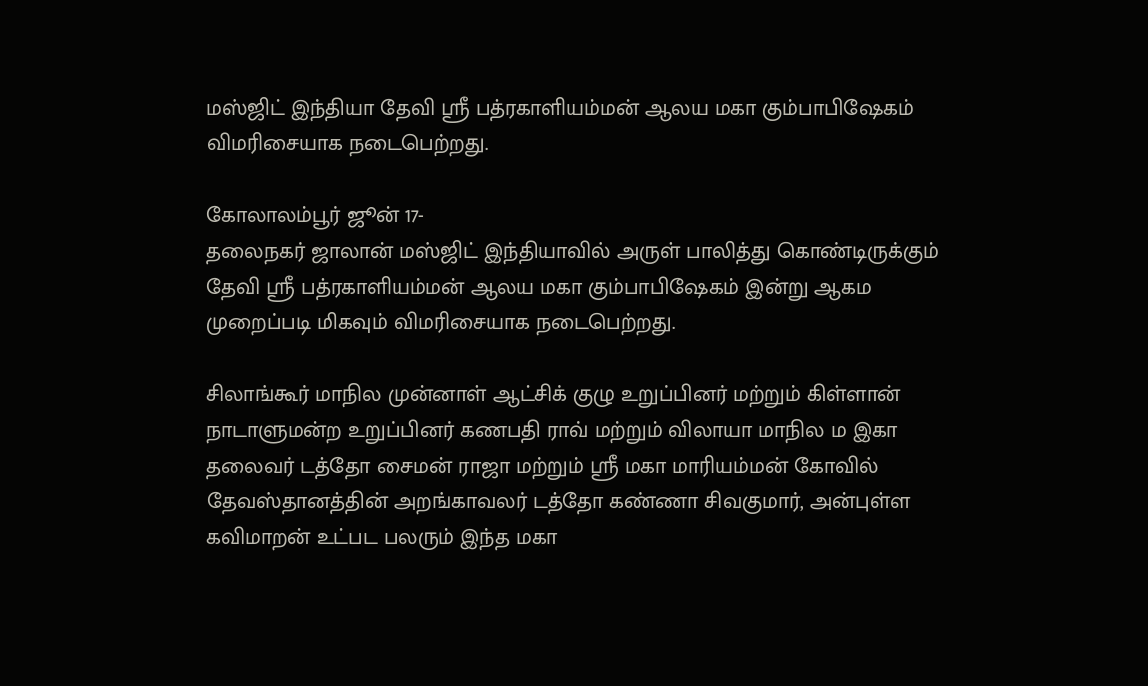மஸ்ஜிட் இந்தியா தேவி ஸ்ரீ பத்ரகாளியம்மன் ஆலய மகா கும்பாபிஷேகம் விமரிசையாக நடைபெற்றது.

கோலாலம்பூர் ஜூன் 17-
தலைநகர் ஜாலான் மஸ்ஜிட் இந்தியாவில் அருள் பாலித்து கொண்டிருக்கும் தேவி ஸ்ரீ பத்ரகாளியம்மன் ஆலய மகா கும்பாபிஷேகம் இன்று ஆகம முறைப்படி மிகவும் விமரிசையாக நடைபெற்றது.

சிலாங்கூர் மாநில முன்னாள் ஆட்சிக் குழு உறுப்பினர் மற்றும் கிள்ளான் நாடாளுமன்ற உறுப்பினர் கணபதி ராவ் மற்றும் விலாயா மாநில ம இகா தலைவர் டத்தோ சைமன் ராஜா மற்றும் ஸ்ரீ மகா மாரியம்மன் கோவில் தேவஸ்தானத்தின் அறங்காவலர் டத்தோ கண்ணா சிவகுமார், அன்புள்ள கவிமாறன் உட்பட பலரும் இந்த மகா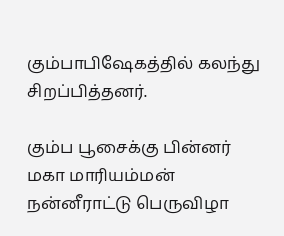கும்பாபிஷேகத்தில் கலந்து சிறப்பித்தனர்.

கும்ப பூசைக்கு பின்னர் மகா மாரியம்மன் நன்னீராட்டு பெருவிழா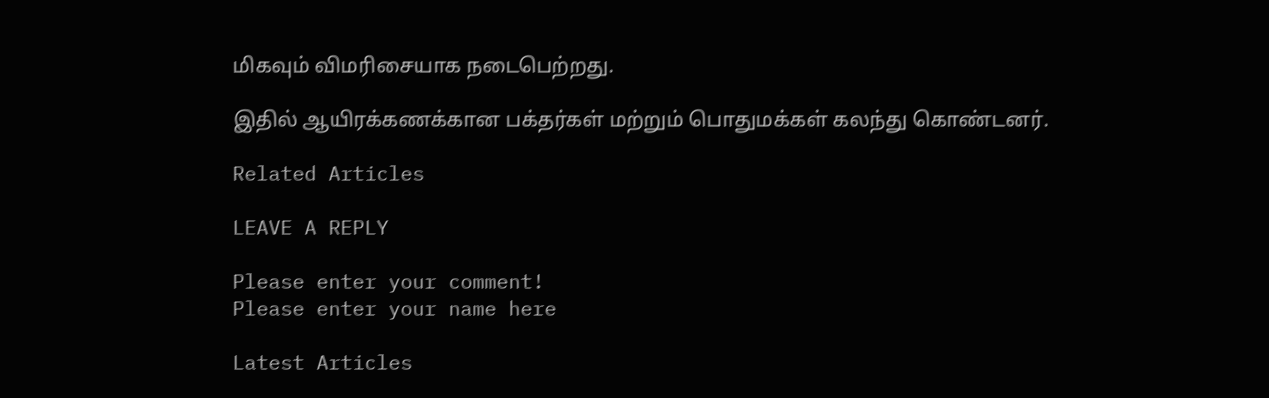மிகவும் விமரிசையாக நடைபெற்றது.

இதில் ஆயிரக்கணக்கான பக்தர்கள் மற்றும் பொதுமக்கள் கலந்து கொண்டனர்.

Related Articles

LEAVE A REPLY

Please enter your comment!
Please enter your name here

Latest Articles